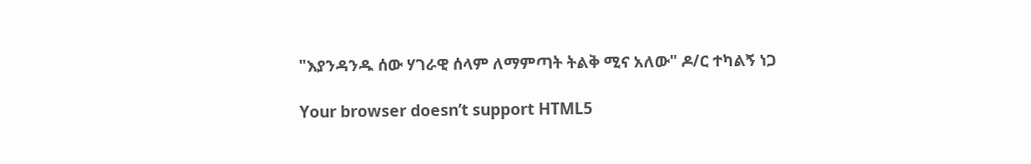"እያንዳንዱ ሰው ሃገራዊ ሰላም ለማምጣት ትልቅ ሚና አለው" ዶ/ር ተካልኝ ነጋ

Your browser doesn’t support HTML5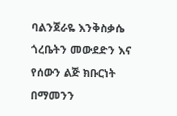ባልንጀራዬ እንቅስቃሴ ጎረቤትን መውደድን እና የሰውን ልጅ ክቡርነት በማመንን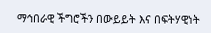ማኅበራዊ ችግሮችን በውይይት እና በፍትሃዊነት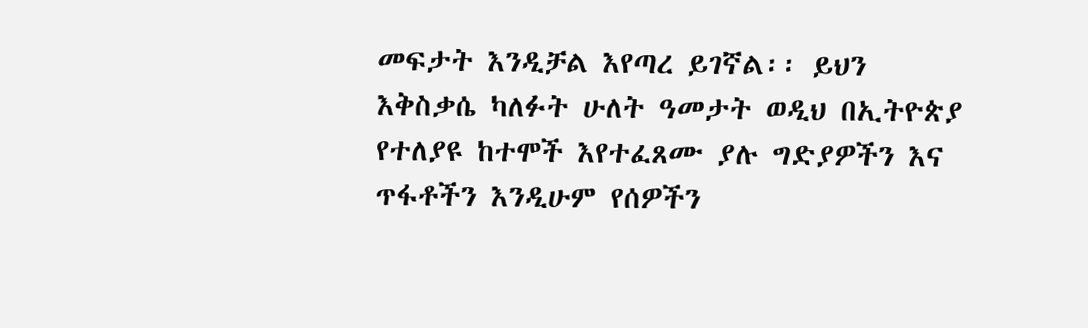መፍታት እንዲቻል እየጣረ ይገኛል፡፡ ይህን እቅስቃሴ ካለፉት ሁለት ዓመታት ወዲህ በኢትዮጵያ የተለያዩ ከተሞች እየተፈጸሙ ያሉ ግድያዎችን እና ጥፋቶችን እንዲሁም የሰዎችን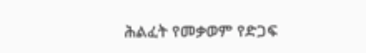ሕልፈት የመቃወም የድጋፍ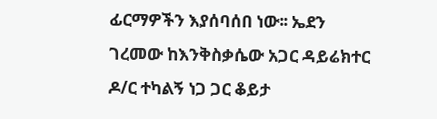ፊርማዎችን እያሰባሰበ ነው፡፡ ኤደን ገረመው ከእንቅስቃሴው አጋር ዳይሬክተር ዶ/ር ተካልኝ ነጋ ጋር ቆይታ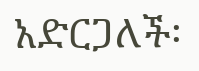አድርጋለች፡